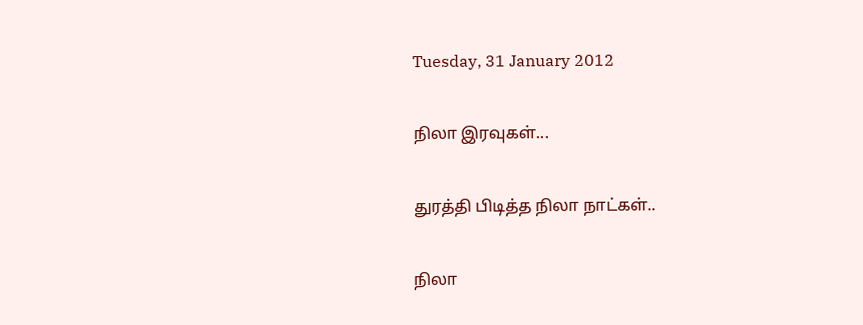Tuesday, 31 January 2012

நிலா இரவுகள்...

துரத்தி பிடித்த நிலா நாட்கள்..

நிலா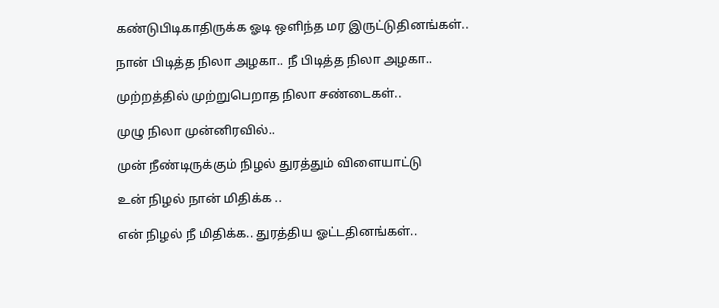கண்டுபிடிகாதிருக்க ஓடி ஒளிந்த மர இருட்டுதினங்கள்..

நான் பிடித்த நிலா அழகா.. நீ பிடித்த நிலா அழகா..

முற்றத்தில் முற்றுபெறாத நிலா சண்டைகள்..

முழு நிலா முன்னிரவில்..

முன் நீண்டிருக்கும் நிழல் துரத்தும் விளையாட்டு

உன் நிழல் நான் மிதிக்க ..

என் நிழல் நீ மிதிக்க.. துரத்திய ஓட்டதினங்கள்..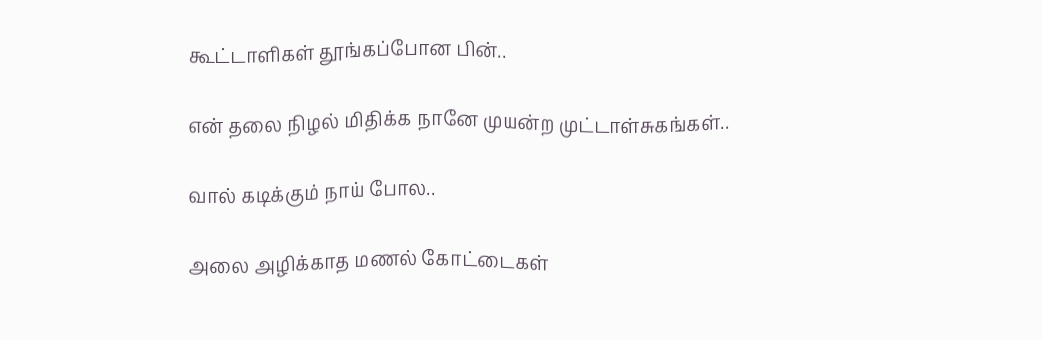கூட்டாளிகள் தூங்கப்போன பின்..

என் தலை நிழல் மிதிக்க நானே முயன்ற முட்டாள்சுகங்கள்..

வால் கடிக்கும் நாய் போல..

அலை அழிக்காத மணல் கோட்டைகள்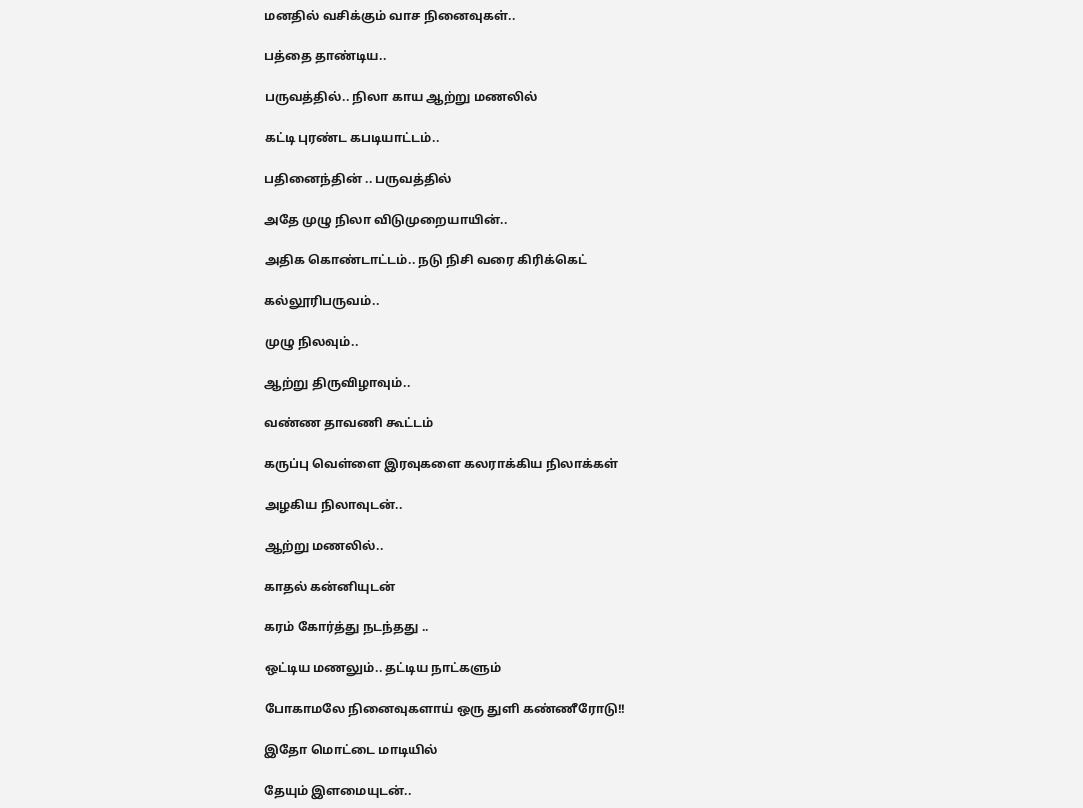மனதில் வசிக்கும் வாச நினைவுகள்..

பத்தை தாண்டிய..

பருவத்தில்.. நிலா காய ஆற்று மணலில்

கட்டி புரண்ட கபடியாட்டம்..

பதினைந்தின் .. பருவத்தில்

அதே முழு நிலா விடுமுறையாயின்..

அதிக கொண்டாட்டம்.. நடு நிசி வரை கிரிக்கெட்

கல்லூரிபருவம்..

முழு நிலவும்..

ஆற்று திருவிழாவும்..

வண்ண தாவணி கூட்டம்

கருப்பு வெள்ளை இரவுகளை கலராக்கிய நிலாக்கள்

அழகிய நிலாவுடன்..

ஆற்று மணலில்..

காதல் கன்னியுடன்

கரம் கோர்த்து நடந்தது ..

ஒட்டிய மணலும்.. தட்டிய நாட்களும்

போகாமலே நினைவுகளாய் ஒரு துளி கண்ணீரோடு!!

இதோ மொட்டை மாடியில்

தேயும் இளமையுடன்..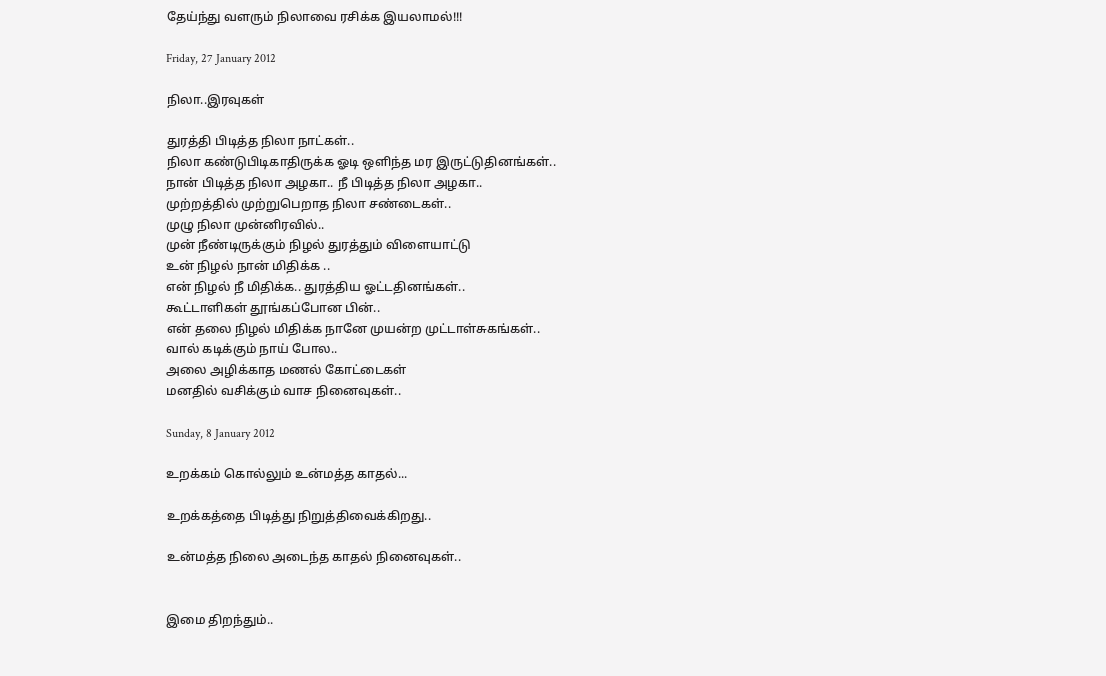தேய்ந்து வளரும் நிலாவை ரசிக்க இயலாமல்!!!

Friday, 27 January 2012

நிலா..இரவுகள்

துரத்தி பிடித்த நிலா நாட்கள்..
நிலா கண்டுபிடிகாதிருக்க ஓடி ஒளிந்த மர இருட்டுதினங்கள்..
நான் பிடித்த நிலா அழகா.. நீ பிடித்த நிலா அழகா..
முற்றத்தில் முற்றுபெறாத நிலா சண்டைகள்..
முழு நிலா முன்னிரவில்..
முன் நீண்டிருக்கும் நிழல் துரத்தும் விளையாட்டு
உன் நிழல் நான் மிதிக்க ..
என் நிழல் நீ மிதிக்க.. துரத்திய ஓட்டதினங்கள்..
கூட்டாளிகள் தூங்கப்போன பின்..
என் தலை நிழல் மிதிக்க நானே முயன்ற முட்டாள்சுகங்கள்..
வால் கடிக்கும் நாய் போல..
அலை அழிக்காத மணல் கோட்டைகள்
மனதில் வசிக்கும் வாச நினைவுகள்..

Sunday, 8 January 2012

உறக்கம் கொல்லும் உன்மத்த காதல்...

உறக்கத்தை பிடித்து நிறுத்திவைக்கிறது..

உன்மத்த நிலை அடைந்த காதல் நினைவுகள்..


இமை திறந்தும்..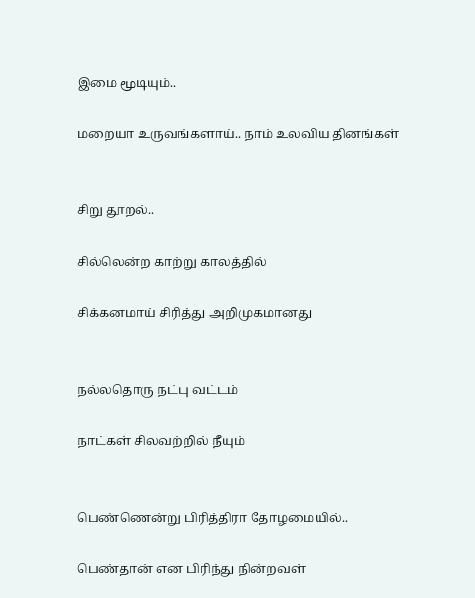இமை மூடியும்..

மறையா உருவங்களாய்.. நாம் உலவிய தினங்கள்


சிறு தூறல்..

சில்லென்ற காற்று காலத்தில்

சிக்கனமாய் சிரித்து அறிமுகமானது


நல்லதொரு நட்பு வட்டம்

நாட்கள் சிலவற்றில் நீயும்


பெண்ணென்று பிரித்திரா தோழமையில்..

பெண்தான் என பிரிந்து நின்றவள்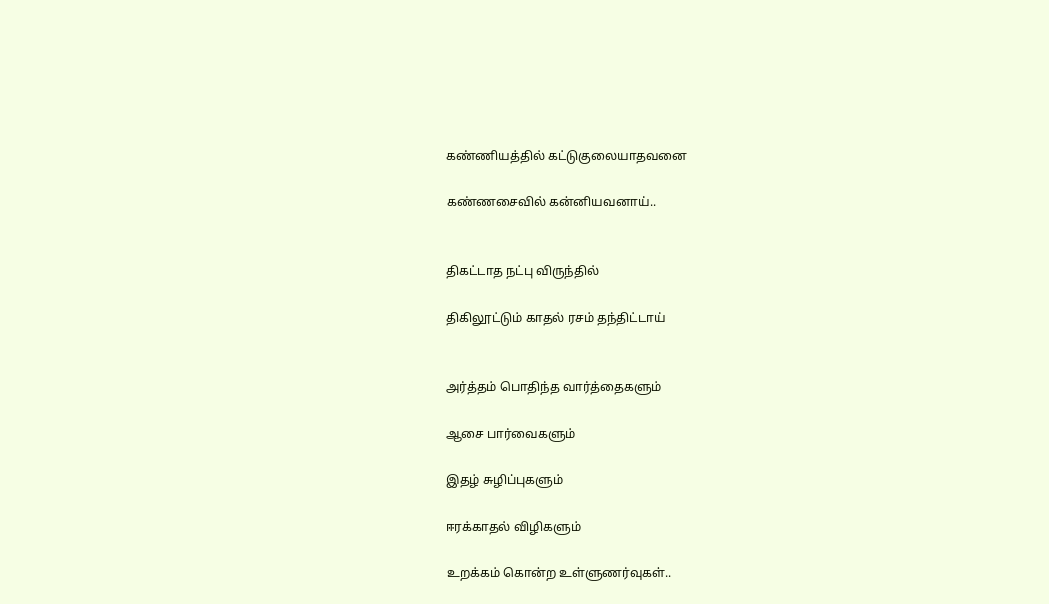கண்ணியத்தில் கட்டுகுலையாதவனை

கண்ணசைவில் கன்னியவனாய்..


திகட்டாத நட்பு விருந்தில்

திகிலூட்டும் காதல் ரசம் தந்திட்டாய்


அர்த்தம் பொதிந்த வார்த்தைகளும்

ஆசை பார்வைகளும்

இதழ் சுழிப்புகளும்

ஈரக்காதல் விழிகளும்

உறக்கம் கொன்ற உள்ளுணர்வுகள்..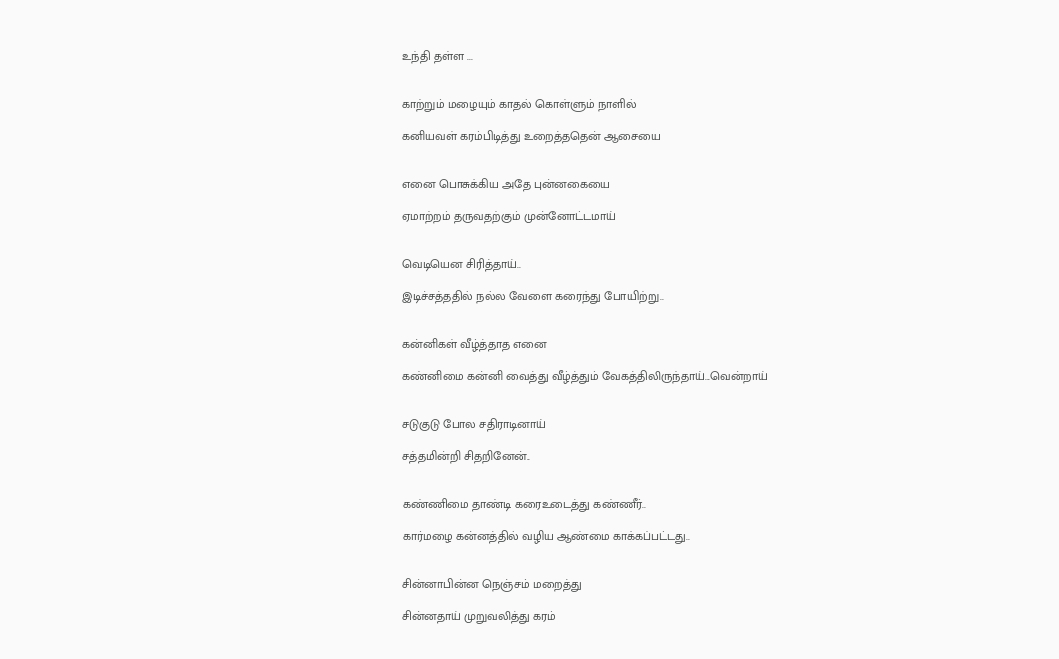உந்தி தள்ள ...


காற்றும் மழையும் காதல் கொள்ளும் நாளில்

கனியவள் கரம்பிடித்து உறைத்ததென் ஆசையை


எனை பொசுக்கிய அதே புன்னகையை

ஏமாற்றம் தருவதற்கும் முன்னோட்டமாய்


வெடியென சிரித்தாய்..

இடிச்சத்ததில் நல்ல வேளை கரைந்து போயிற்று..


கன்னிகள் வீழ்த்தாத எனை

கண்னிமை கன்னி வைத்து வீழ்த்தும் வேகத்திலிருந்தாய்...வென்றாய்


சடுகுடு போல சதிராடினாய்

சத்தமின்றி சிதறினேன்..


கண்ணிமை தாண்டி கரைஉடைத்து கண்ணீர்..

கார்மழை கன்னத்தில் வழிய ஆண்மை காக்கப்பட்டது..


சின்னாபின்ன நெஞ்சம் மறைத்து

சின்னதாய் முறுவலித்து கரம்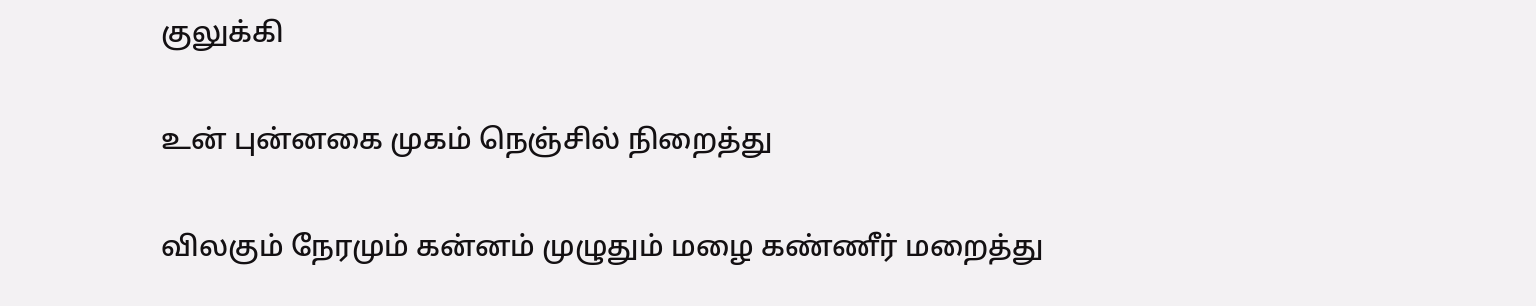குலுக்கி

உன் புன்னகை முகம் நெஞ்சில் நிறைத்து

விலகும் நேரமும் கன்னம் முழுதும் மழை கண்ணீர் மறைத்து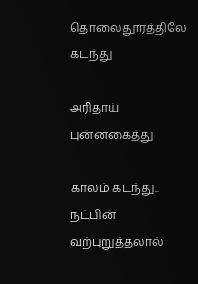தொலைதூரத்திலே கடந்து

அரிதாய் புன்னகைத்து

காலம் கடந்து.. நட்பின் வற்புறுத்தலால்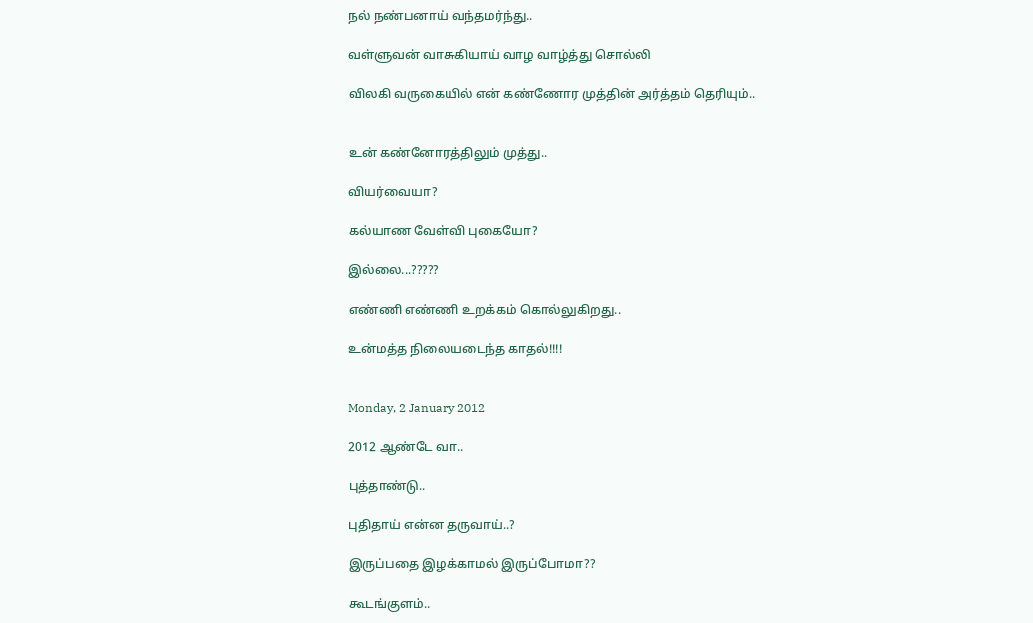நல் நண்பனாய் வந்தமர்ந்து..

வள்ளுவன் வாசுகியாய் வாழ வாழ்த்து சொல்லி

விலகி வருகையில் என் கண்ணோர முத்தின் அர்த்தம் தெரியும்..


உன் கண்னோரத்திலும் முத்து..

வியர்வையா?

கல்யாண வேள்வி புகையோ?

இல்லை...?????

எண்ணி எண்ணி உறக்கம் கொல்லுகிறது..

உன்மத்த நிலையடைந்த காதல்!!!!


Monday, 2 January 2012

2012 ஆண்டே வா..

புத்தாண்டு..

புதிதாய் என்ன தருவாய்..?

இருப்பதை இழக்காமல் இருப்போமா??

கூடங்குளம்..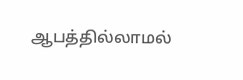ஆபத்தில்லாமல்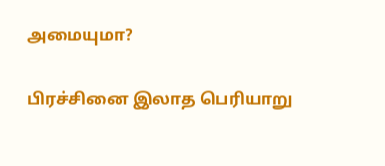அமையுமா?

பிரச்சினை இலாத பெரியாறு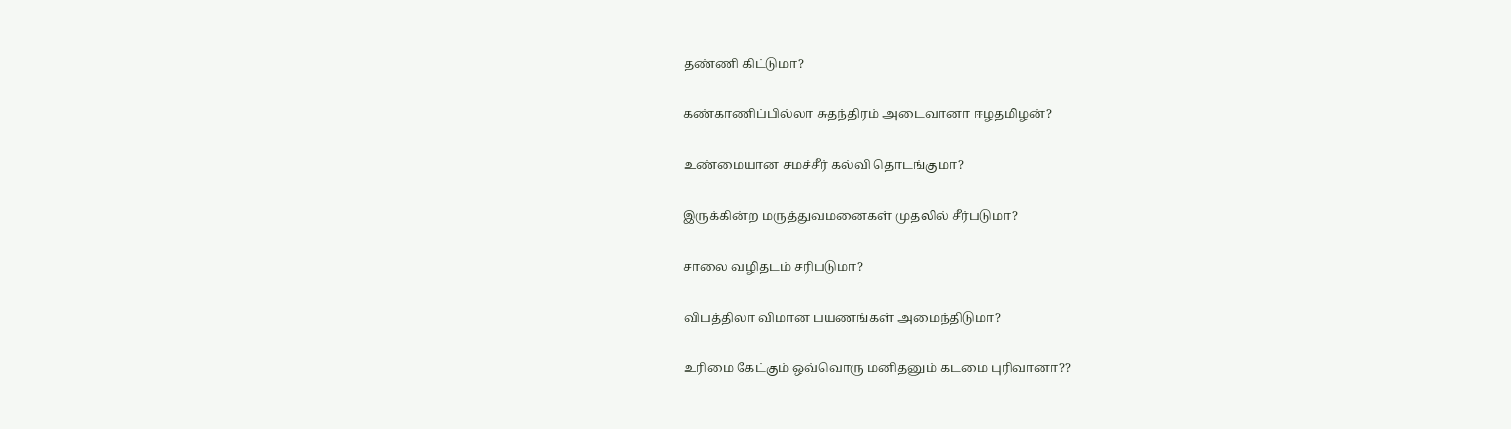தண்ணி கிட்டுமா?

கண்காணிப்பில்லா சுதந்திரம் அடைவானா ஈழதமிழன்?

உண்மையான சமச்சீர் கல்வி தொடங்குமா?

இருக்கின்ற மருத்துவமனைகள் முதலில் சீர்படுமா?

சாலை வழிதடம் சரிபடுமா?

விபத்திலா விமான பயணங்கள் அமைந்திடுமா?

உரிமை கேட்கும் ஒவ்வொரு மனிதனும் கடமை புரிவானா??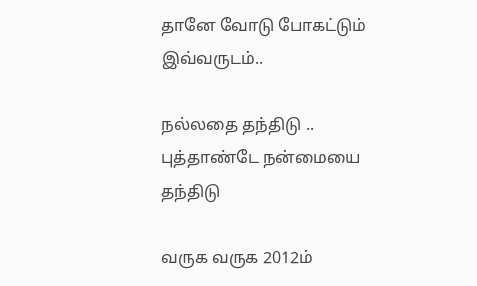தானே வோடு போகட்டும் இவ்வருடம்..

நல்லதை தந்திடு .. புத்தாண்டே நன்மையை தந்திடு

வருக வருக 2012ம்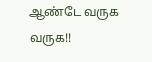ஆண்டே வருக வருக!!